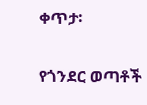ቀጥታ፡

የጎንደር ወጣቶች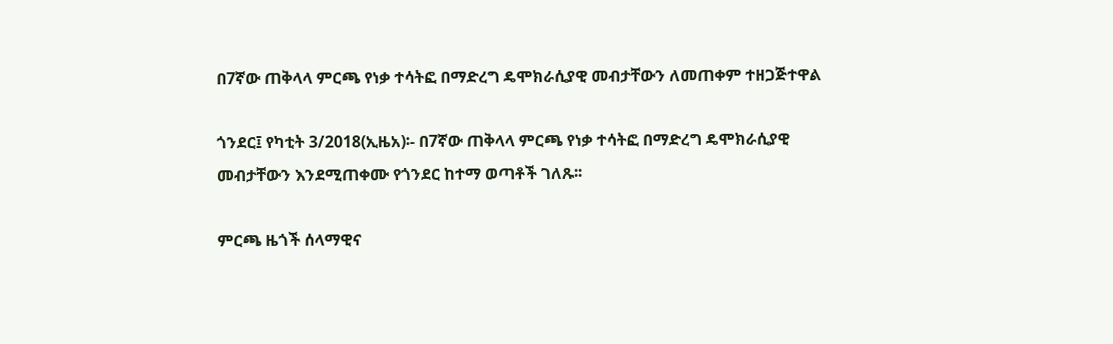በ7ኛው ጠቅላላ ምርጫ የነቃ ተሳትፎ በማድረግ ዴሞክራሲያዊ መብታቸውን ለመጠቀም ተዘጋጅተዋል

ጎንደር፤ የካቲት 3/2018(ኢዜአ)፡- በ7ኛው ጠቅላላ ምርጫ የነቃ ተሳትፎ በማድረግ ዴሞክራሲያዊ መብታቸውን እንደሚጠቀሙ የጎንደር ከተማ ወጣቶች ገለጹ፡፡

ምርጫ ዜጎች ሰላማዊና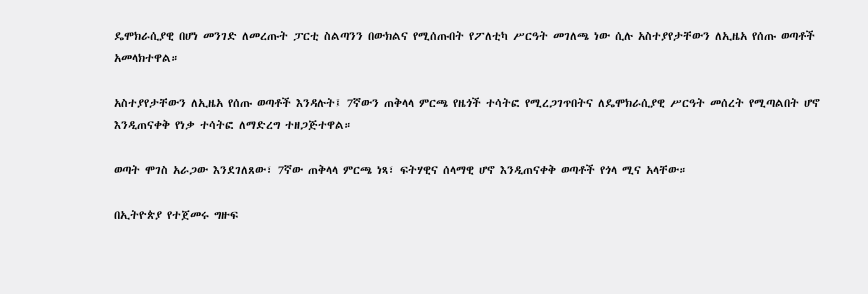ዴሞክራሲያዊ በሆነ መንገድ ለመረጡት ፓርቲ ስልጣንን በውክልና የሚሰጡበት የፖለቲካ ሥርዓት መገለጫ ነው ሲሉ አስተያየታቸውን ለኢዜአ የሰጡ ወጣቶች አመላክተዋል።

አስተያየታቸውን ለኢዜአ የሰጡ ወጣቶች እንዳሉት፤ 7ኛውን ጠቅላላ ምርጫ የዜጎች ተሳትፎ የሚረጋገጥበትና ለዴሞክራሲያዊ ሥርዓት መሰረት የሚጣልበት ሆኖ እንዲጠናቀቅ የነቃ ተሳትፎ ለማድረግ ተዘጋጅተዋል።

ወጣት ሞገስ አራጋው እንደገለጸው፣ 7ኛው ጠቅላላ ምርጫ ነጻ፣ ፍትሃዊና ሰላማዊ ሆኖ እንዲጠናቀቅ ወጣቶች የጎላ ሚና አላቸው።

በኢትዮጵያ የተጀመሩ ግዙፍ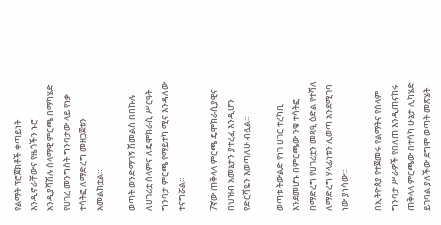የልማት ፕሮጀክቶች ቀጣይነት እንዲኖራቸውና የዜጎችን ኑሮ አንዲያሻሽሉ ሰላማዊ ምርጫ በማካሄድ የሀገረ መንግስት ግንባታው ላይ የነቃ ተሳትፎ ለማድረግ መዘጋጀቱን አመልክቷል።

ወጣት ወንድማገኝ ሽመልስ በበኩሉ ለሀገሪቷ ሰላምና ለዴሞክራሲ ሥርዓት ግንባታ ምርጫ የማይተካ ሚና እንዳለው ተናግሯል።

7ኛው ጠቅላላ ምርጫ ዴሞክራሲያዊና በህዝብ አመኔታን ያተረፈ እንዲሆን የድርሻዬን እወጣለሁ ብሏል።

ወጣቱ ትውልድ የነገ ሀገር ተረካቢ እንደመሆኑ በምርጫው ንቁ ተሳትፎ በማድረግ የሀገሪቷን መጻዒ ዕድል የተሻለ ለማድረግ ሃላፊነቱን ሊወጣ አንደሚገባ ነው ያነሳው።

በኢትዮጰያ የተጀመሩ የልማትና የሰላም ግንባታ ሥራዎች የበለጠ እንዲጠናከሩ ጠቅላላ ምርጫው በተሳካ ሁኔታ ሊካሄድ ይገባል ያለችው ደግሞ ወጣት መጽሄት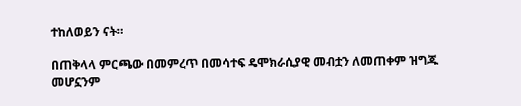ተከለወይን ናት።

በጠቅላላ ምርጫው በመምረጥ በመሳተፍ ዴሞክራሲያዊ መብቷን ለመጠቀም ዝግጁ መሆኗንም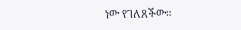ነው የገለጸችው።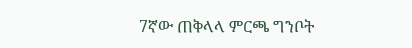7ኛው ጠቅላላ ምርጫ ግንቦት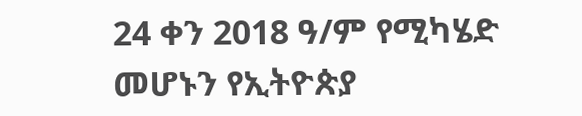24 ቀን 2018 ዓ/ም የሚካሄድ መሆኑን የኢትዮጵያ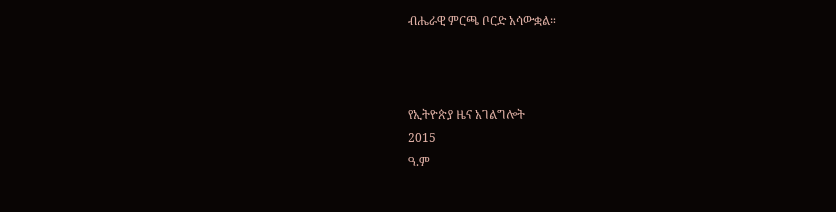ብሔራዊ ምርጫ ቦርድ አሳውቋል።



የኢትዮጵያ ዜና አገልግሎት
2015
ዓ.ም